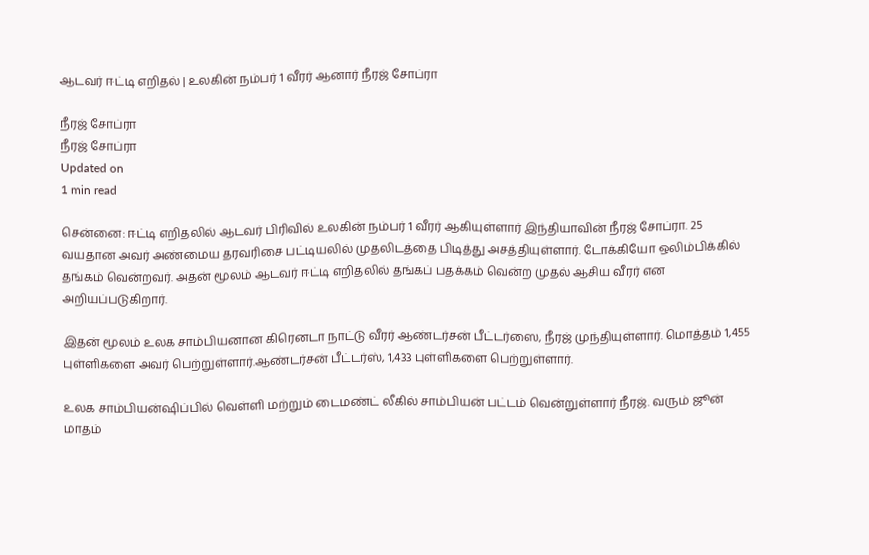ஆடவர் ஈட்டி எறிதல் | உலகின் நம்பர் 1 வீரர் ஆனார் நீரஜ் சோப்ரா

நீரஜ் சோப்ரா
நீரஜ் சோப்ரா
Updated on
1 min read

சென்னை: ஈட்டி எறிதலில் ஆடவர் பிரிவில் உலகின் நம்பர் 1 வீரர் ஆகியுள்ளார் இந்தியாவின் நீரஜ் சோப்ரா. 25 வயதான அவர் அண்மைய தரவரிசை பட்டியலில் முதலிடத்தை பிடித்து அசத்தியுள்ளார். டோக்கியோ ஒலிம்பிக்கில் தங்கம் வென்றவர். அதன் மூலம் ஆடவர் ஈட்டி எறிதலில் தங்கப் பதக்கம் வென்ற முதல் ஆசிய வீரர் என அறியப்படுகிறார்.

இதன் மூலம் உலக சாம்பியனான கிரெனடா நாட்டு வீரர் ஆண்டர்சன் பீட்டர்ஸை, நீரஜ் முந்தியுள்ளார். மொத்தம் 1,455 புள்ளிகளை அவர் பெற்றுள்ளார்.ஆண்டர்சன் பீட்டர்ஸ், 1,433 புள்ளிகளை பெற்றுள்ளார்.

உலக சாம்பியன்ஷிப்பில் வெள்ளி மற்றும் டைமண்ட் லீகில் சாம்பியன் பட்டம் வென்றுள்ளார் நீரஜ். வரும் ஜூன் மாதம்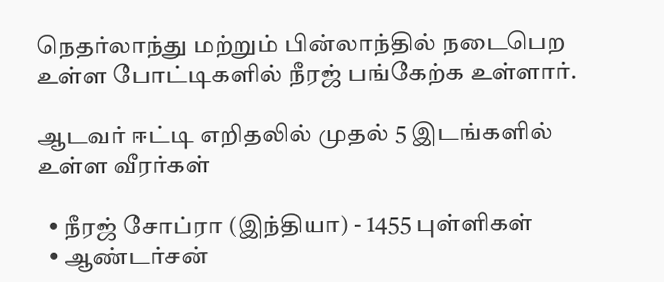நெதர்லாந்து மற்றும் பின்லாந்தில் நடைபெற உள்ள போட்டிகளில் நீரஜ் பங்கேற்க உள்ளார்.

ஆடவர் ஈட்டி எறிதலில் முதல் 5 இடங்களில் உள்ள வீரர்கள்

  • நீரஜ் சோப்ரா (இந்தியா) - 1455 புள்ளிகள்
  • ஆண்டர்சன்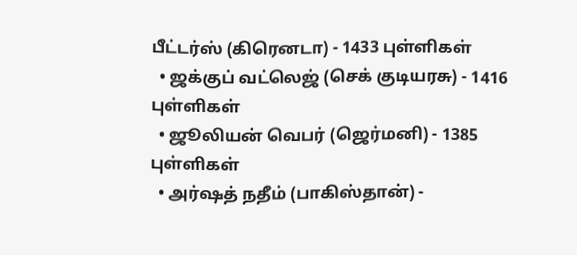பீட்டர்ஸ் (கிரெனடா) - 1433 புள்ளிகள்
  • ஜக்குப் வட்லெஜ் (செக் குடியரசு) - 1416 புள்ளிகள்
  • ஜூலியன் வெபர் (ஜெர்மனி) - 1385 புள்ளிகள்
  • அர்ஷத் நதீம் (பாகிஸ்தான்) -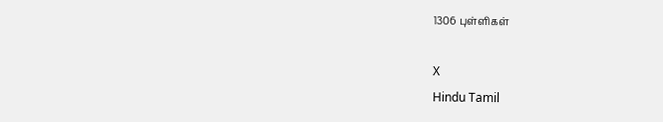1306 புள்ளிகள்

X
Hindu Tamil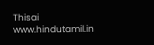Thisai
www.hindutamil.in